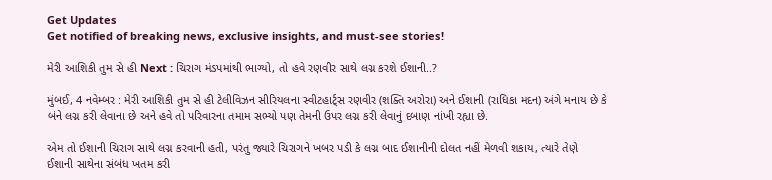Get Updates
Get notified of breaking news, exclusive insights, and must-see stories!

મેરી આશિકી તુમ સે હી Next : ચિરાગ મંડપમાંથી ભાગ્યો, તો હવે રણવીર સાથે લગ્ન કરશે ઈશાની..?

મુંબઈ, 4 નવેમ્બર : મેરી આશિકી તુમ સે હી ટેલીવિઝન સીરિયલના સ્વીટહાર્ટ્સ રણવીર (શક્તિ અરોરા) અને ઈશાની (રાધિકા મદન) અંગે મનાય છે કે બંને લગ્ન કરી લેવાના છે અને હવે તો પરિવારના તમામ સભ્યો પણ તેમની ઉપર લગ્ન કરી લેવાનું દબાણ નાંખી રહ્યા છે.

એમ તો ઈશાની ચિરાગ સાથે લગ્ન કરવાની હતી, પરંતુ જ્યારે ચિરાગને ખબર પડી કે લગ્ન બાદ ઈશાનીની દોલત નહીં મેળવી શકાય, ત્યારે તેણે ઈશાની સાથેના સંબંધ ખતમ કરી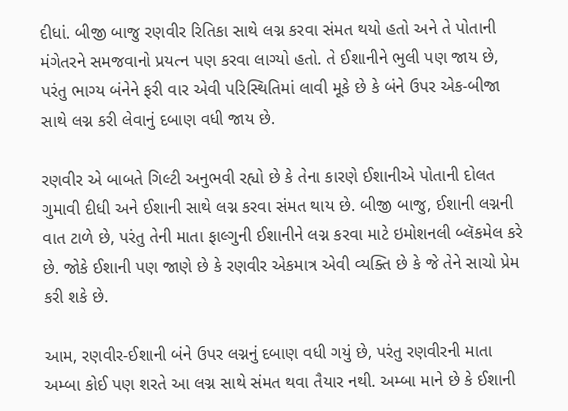દીધાં. બીજી બાજુ રણવીર રિતિકા સાથે લગ્ન કરવા સંમત થયો હતો અને તે પોતાની મંગેતરને સમજવાનો પ્રયત્ન પણ કરવા લાગ્યો હતો. તે ઈશાનીને ભુલી પણ જાય છે, પરંતુ ભાગ્ય બંનેને ફરી વાર એવી પરિસ્થિતિમાં લાવી મૂકે છે કે બંને ઉપર એક-બીજા સાથે લગ્ન કરી લેવાનું દબાણ વધી જાય છે.

રણવીર એ બાબતે ગિલ્ટી અનુભવી રહ્યો છે કે તેના કારણે ઈશાનીએ પોતાની દોલત ગુમાવી દીધી અને ઈશાની સાથે લગ્ન કરવા સંમત થાય છે. બીજી બાજુ, ઈશાની લગ્નની વાત ટાળે છે, પરંતુ તેની માતા ફાલ્ગુની ઈશાનીને લગ્ન કરવા માટે ઇમોશનલી બ્લૅકમેલ કરે છે. જોકે ઈશાની પણ જાણે છે કે રણવીર એકમાત્ર એવી વ્યક્તિ છે કે જે તેને સાચો પ્રેમ કરી શકે છે.

આમ, રણવીર-ઈશાની બંને ઉપર લગ્નનું દબાણ વધી ગયું છે, પરંતુ રણવીરની માતા અમ્બા કોઈ પણ શરતે આ લગ્ન સાથે સંમત થવા તૈયાર નથી. અમ્બા માને છે કે ઈશાની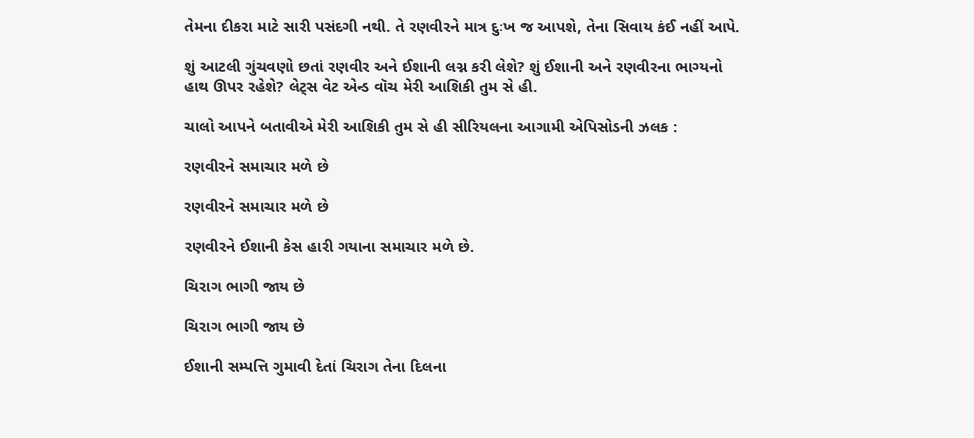તેમના દીકરા માટે સારી પસંદગી નથી. તે રણવીરને માત્ર દુઃખ જ આપશે, તેના સિવાય કંઈ નહીં આપે.

શું આટલી ગુંચવણો છતાં રણવીર અને ઈશાની લગ્ન કરી લેશે? શું ઈશાની અને રણવીરના ભાગ્યનો હાથ ઊપર રહેશે? લેટ્સ વેટ એન્ડ વૉચ મેરી આશિકી તુમ સે હી.

ચાલો આપને બતાવીએ મેરી આશિકી તુમ સે હી સીરિયલના આગામી એપિસોડની ઝલક :

રણવીરને સમાચાર મળે છે

રણવીરને સમાચાર મળે છે

રણવીરને ઈશાની કેસ હારી ગયાના સમાચાર મળે છે.

ચિરાગ ભાગી જાય છે

ચિરાગ ભાગી જાય છે

ઈશાની સમ્પત્તિ ગુમાવી દેતાં ચિરાગ તેના દિલના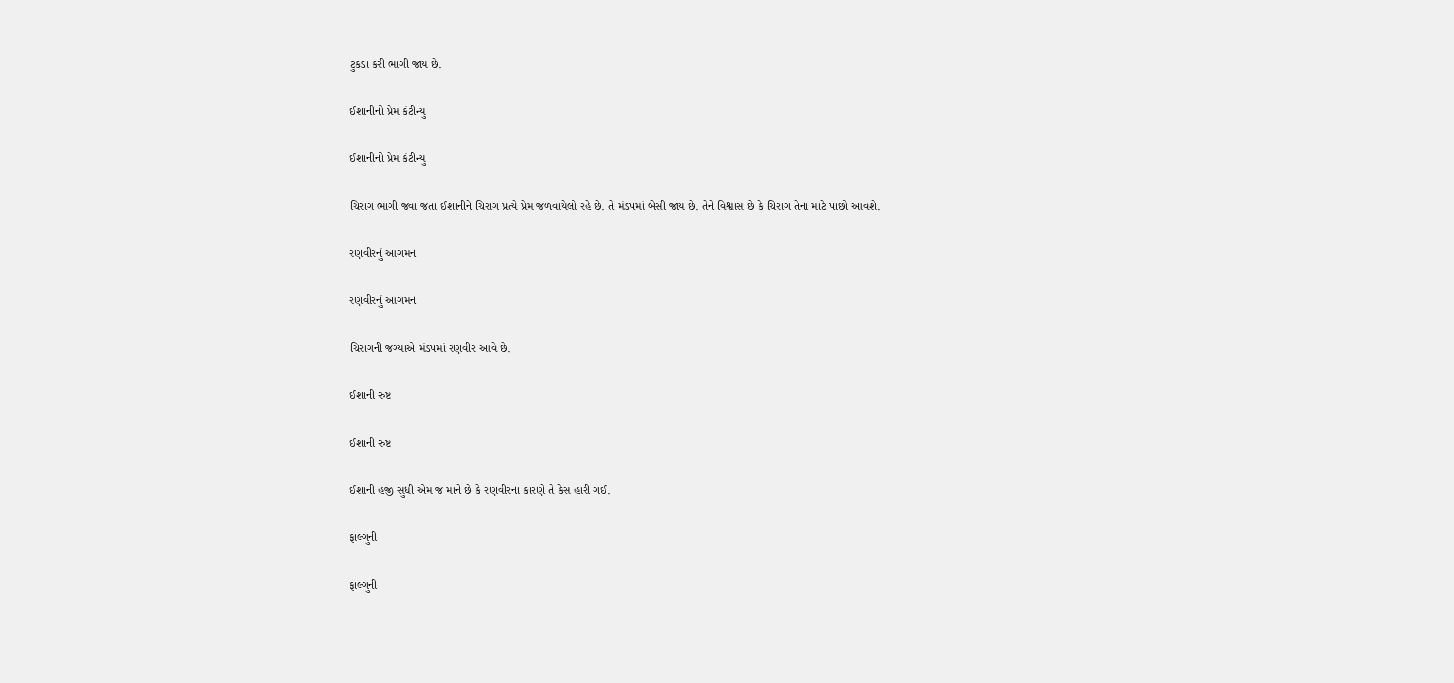ટુકડા કરી ભાગી જાય છે.

ઈશાનીનો પ્રેમ કંટીન્યુ

ઈશાનીનો પ્રેમ કંટીન્યુ

ચિરાગ ભાગી જવા જતા ઈશાનીને ચિરાગ પ્રત્યે પ્રેમ જળવાયેલો રહે છે. તે મંડપમાં બેસી જાય છે. તેને વિશ્વાસ છે કે ચિરાગ તેના માટે પાછો આવશે.

રણવીરનું આગમન

રણવીરનું આગમન

ચિરાગની જગ્યાએ મંડપમાં રણવીર આવે છે.

ઈશાની રુષ્ટ

ઈશાની રુષ્ટ

ઈશાની હજી સુધી એમ જ માને છે કે રણવીરના કારણે તે કેસ હારી ગઈ.

ફાલ્ગુની

ફાલ્ગુની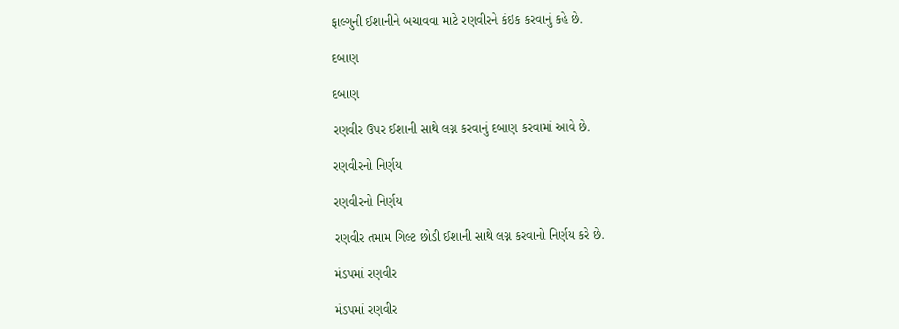ફાલ્ગુની ઈશાનીને બચાવવા માટે રણવીરને કંઇક કરવાનું કહે છે.

દબાણ

દબાણ

રણવીર ઉપર ઈશાની સાથે લગ્ન કરવાનું દબાણ કરવામાં આવે છે.

રણવીરનો નિર્ણય

રણવીરનો નિર્ણય

રણવીર તમામ ગિલ્ટ છોડી ઈશાની સાથે લગ્ન કરવાનો નિર્ણય કરે છે.

મંડપમાં રણવીર

મંડપમાં રણવીર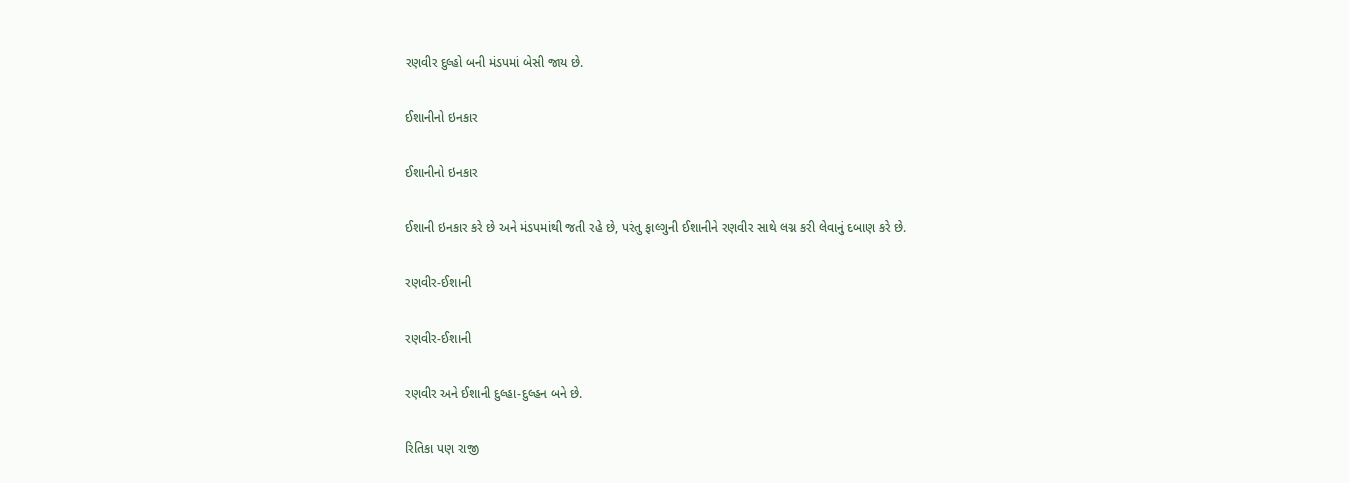રણવીર દુલ્હો બની મંડપમાં બેસી જાય છે.

ઈશાનીનો ઇનકાર

ઈશાનીનો ઇનકાર

ઈશાની ઇનકાર કરે છે અને મંડપમાંથી જતી રહે છે, પરંતુ ફાલ્ગુની ઈશાનીને રણવીર સાથે લગ્ન કરી લેવાનું દબાણ કરે છે.

રણવીર-ઈશાની

રણવીર-ઈશાની

રણવીર અને ઈશાની દુલ્હા-દુલ્હન બને છે.

રિતિકા પણ રાજી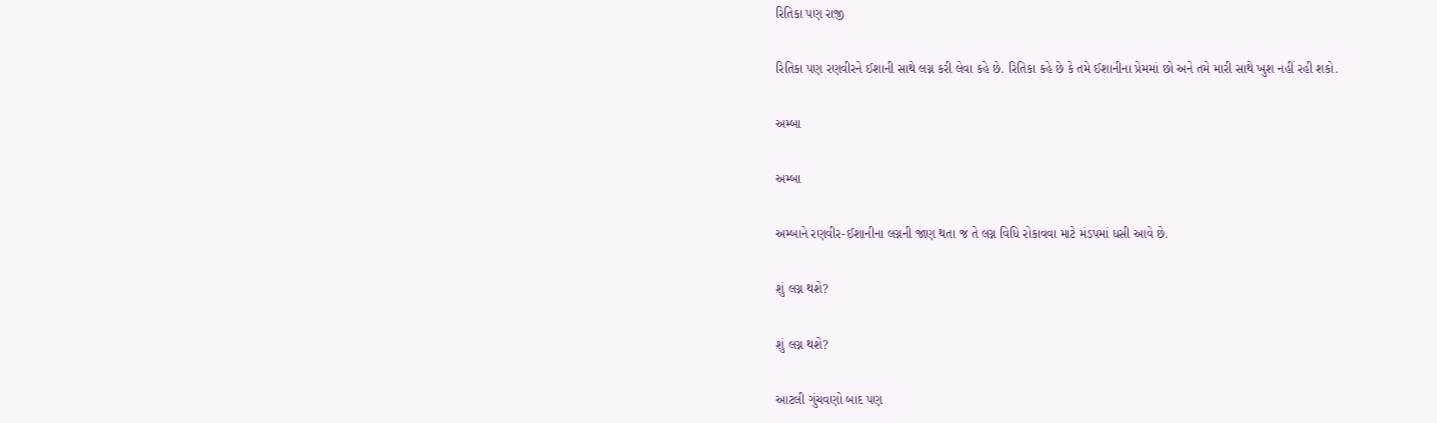રિતિકા પણ રાજી

રિતિકા પણ રણવીરને ઈશાની સાથે લગ્ન કરી લેવા કહે છે. રિતિકા કહે છે કે તમે ઈશાનીના પ્રેમમાં છો અને તમે મારી સાથે ખુશ નહીં રહી શકો.

અમ્બા

અમ્બા

અમ્બાને રણવીર-ઈશાનીના લગ્નની જાણ થતા જ તે લગ્ન વિધિ રોકાવવા માટે મંડપમાં ધસી આવે છે.

શું લગ્ન થશે?

શું લગ્ન થશે?

આટલી ગુંચવણો બાદ પણ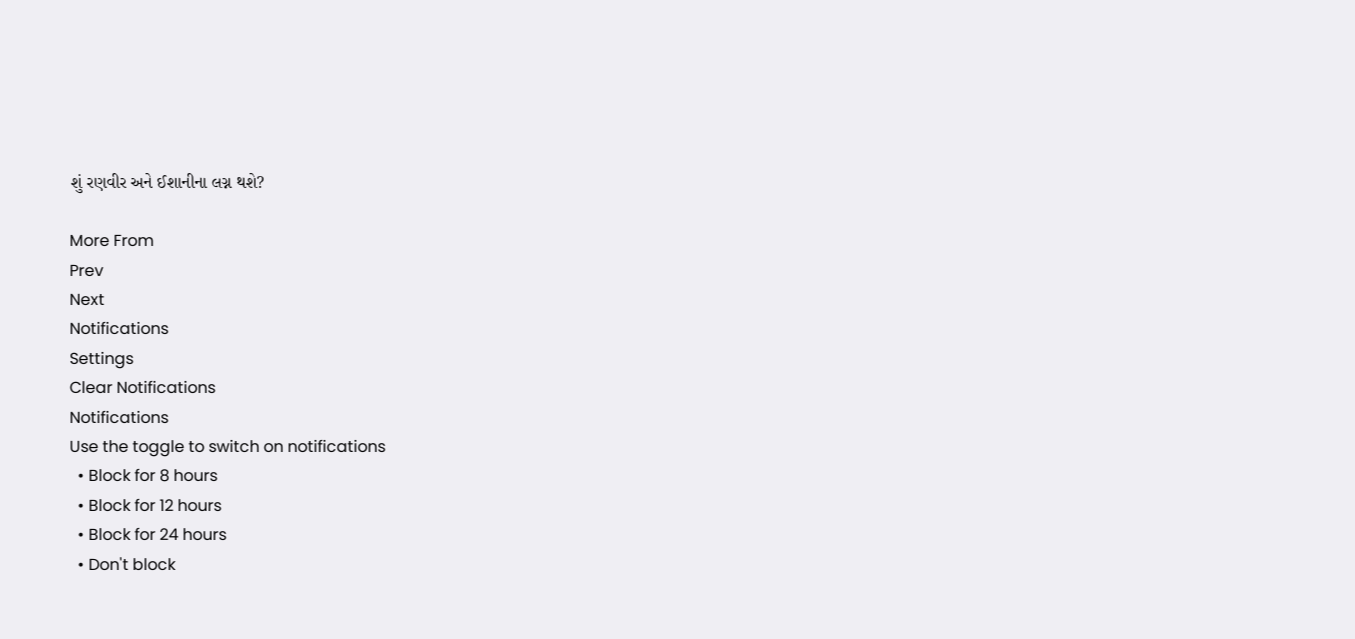શું રણવીર અને ઈશાનીના લગ્ન થશે?

More From
Prev
Next
Notifications
Settings
Clear Notifications
Notifications
Use the toggle to switch on notifications
  • Block for 8 hours
  • Block for 12 hours
  • Block for 24 hours
  • Don't block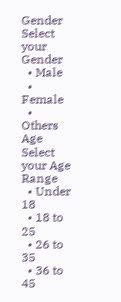Gender
Select your Gender
  • Male
  • Female
  • Others
Age
Select your Age Range
  • Under 18
  • 18 to 25
  • 26 to 35
  • 36 to 45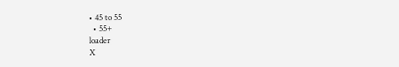• 45 to 55
  • 55+
loader
X